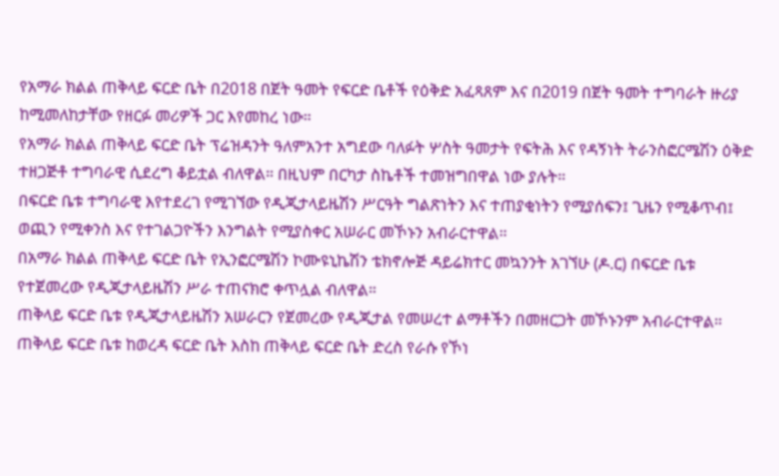የአማራ ክልል ጠቅላይ ፍርድ ቤት በ2018 በጀት ዓመት የፍርድ ቤቶች የዕቅድ አፈጻጸም እና በ2019 በጀት ዓመት ተግባራት ዙሪያ ከሚመለከታቸው የዘርፉ መሪዎች ጋር እየመከረ ነው።
የአማራ ክልል ጠቅላይ ፍርድ ቤት ፕሬዝዳንት ዓለምአንተ አግደው ባለፉት ሦስት ዓመታት የፍትሕ እና የዳኝነት ትራንስፎርሜሽን ዕቅድ ተዘጋጅቶ ተግባራዊ ሲደረግ ቆይቷል ብለዋል። በዚህም በርካታ ስኬቶች ተመዝግበዋል ነው ያሉት።
በፍርድ ቤቱ ተግባራዊ እየተደረገ የሚገኘው የዲጂታላይዜሽን ሥርዓት ግልጽነትን እና ተጠያቂነትን የሚያሰፍን፤ ጊዜን የሚቆጥብ፤ ወጪን የሚቀንስ እና የተገልጋዮችን እንግልት የሚያስቀር አሠራር መኾኑን አብራርተዋል።
በአማራ ክልል ጠቅላይ ፍርድ ቤት የኢንፎርሜሽን ኮሙዩኒኬሽን ቴክኖሎጅ ዳይሬክተር መኳንንት አገኘሁ (ዶ.ር) በፍርድ ቤቱ የተጀመረው የዲጂታላይዜሽን ሥራ ተጠናክሮ ቀጥሏል ብለዋል።
ጠቅላይ ፍርድ ቤቱ የዲጂታላይዜሽን አሠራርን የጀመረው የዲጂታል የመሠረተ ልማቶችን በመዘርጋት መኾኑንም አብራርተዋል። ጠቅላይ ፍርድ ቤቱ ከወረዳ ፍርድ ቤት እስከ ጠቅላይ ፍርድ ቤት ድረስ የራሱ የኾነ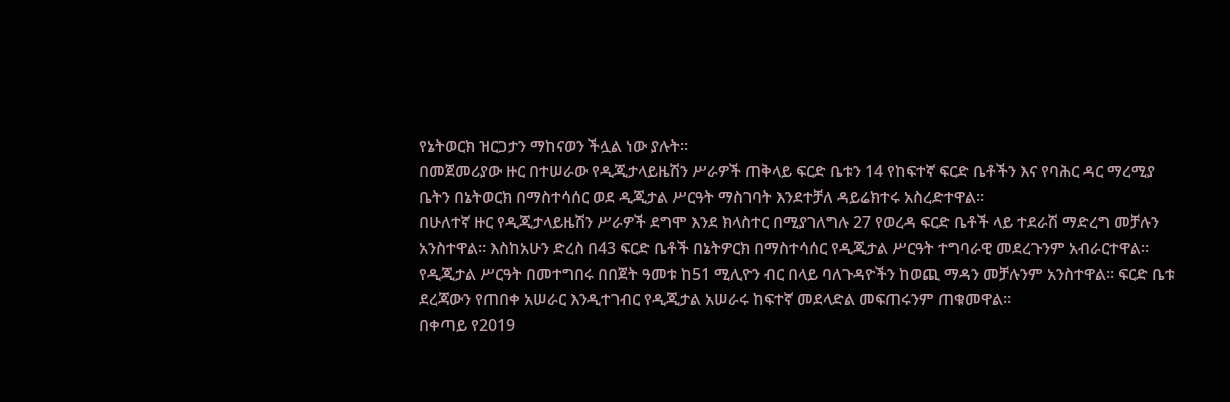የኔትወርክ ዝርጋታን ማከናወን ችሏል ነው ያሉት።
በመጀመሪያው ዙር በተሠራው የዲጂታላይዜሽን ሥራዎች ጠቅላይ ፍርድ ቤቱን 14 የከፍተኛ ፍርድ ቤቶችን እና የባሕር ዳር ማረሚያ ቤትን በኔትወርክ በማስተሳሰር ወደ ዲጂታል ሥርዓት ማስገባት እንደተቻለ ዳይሬክተሩ አስረድተዋል።
በሁለተኛ ዙር የዲጂታላይዜሽን ሥራዎች ደግሞ እንደ ክላስተር በሚያገለግሉ 27 የወረዳ ፍርድ ቤቶች ላይ ተደራሽ ማድረግ መቻሉን አንስተዋል። እስከአሁን ድረስ በ43 ፍርድ ቤቶች በኔትዎርክ በማስተሳሰር የዲጂታል ሥርዓት ተግባራዊ መደረጉንም አብራርተዋል።
የዲጂታል ሥርዓት በመተግበሩ በበጀት ዓመቱ ከ51 ሚሊዮን ብር በላይ ባለጉዳዮችን ከወጪ ማዳን መቻሉንም አንስተዋል። ፍርድ ቤቱ ደረጃውን የጠበቀ አሠራር እንዲተገብር የዲጂታል አሠራሩ ከፍተኛ መደላድል መፍጠሩንም ጠቁመዋል።
በቀጣይ የ2019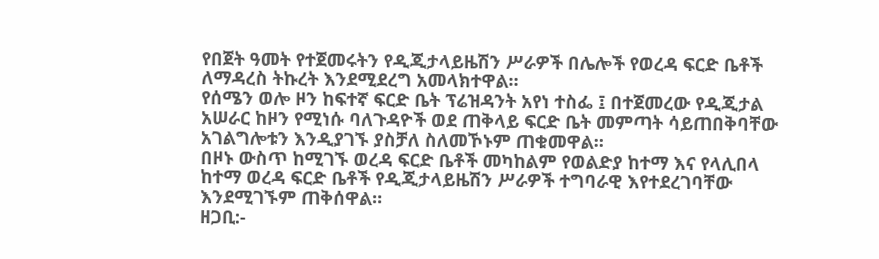የበጀት ዓመት የተጀመሩትን የዲጂታላይዜሽን ሥራዎች በሌሎች የወረዳ ፍርድ ቤቶች ለማዳረስ ትኩረት እንደሚደረግ አመላክተዋል።
የሰሜን ወሎ ዞን ከፍተኛ ፍርድ ቤት ፕሬዝዳንት አየነ ተስፌ ፤ በተጀመረው የዲጂታል አሠራር ከዞን የሚነሱ ባለጉዳዮች ወደ ጠቅላይ ፍርድ ቤት መምጣት ሳይጠበቅባቸው አገልግሎቱን እንዲያገኙ ያስቻለ ስለመኾኑም ጠቁመዋል።
በዞኑ ውስጥ ከሚገኙ ወረዳ ፍርድ ቤቶች መካከልም የወልድያ ከተማ እና የላሊበላ ከተማ ወረዳ ፍርድ ቤቶች የዲጂታላይዜሽን ሥራዎች ተግባራዊ እየተደረገባቸው እንደሚገኙም ጠቅሰዋል።
ዘጋቢ:-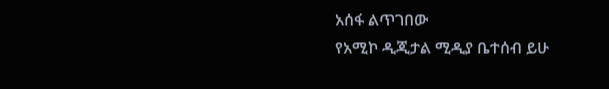አሰፋ ልጥገበው
የአሚኮ ዲጂታል ሚዲያ ቤተሰብ ይሁ